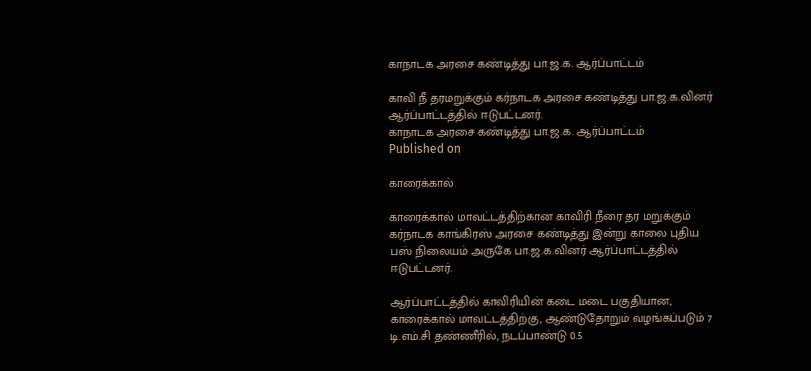காநாடக அரசை கண்டித்து பா.ஜ.க. ஆர்ப்பாட்டம்

காவி நீ தரமறுக்கும் கர்நாடக அரசை கண்டித்து பா.ஜ.க.வினர் ஆர்ப்பாட்டத்தில் ஈடுபட்டனர்.
காநாடக அரசை கண்டித்து பா.ஜ.க. ஆர்ப்பாட்டம்
Published on

காரைக்கால்

காரைக்கால் மாவட்டத்திற்கான காவிரி நீரை தர மறுக்கும் கர்நாடக காங்கிரஸ் அரசை கண்டித்து இன்று காலை புதிய பஸ் நிலையம் அருகே பா.ஜ.க.வினர் ஆர்ப்பாட்டத்தில் ஈடுபட்டனர்.

ஆர்ப்பாட்டத்தில் காவிரியின் கடை மடை பகுதியான, காரைக்கால் மாவட்டத்திற்கு, ஆண்டுதோறும் வழங்கப்படும் 7 டி.எம்.சி தண்ணீரில், நடப்பாண்டு 0.5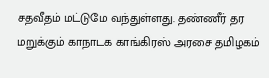சதவீதம் மட்டுமே வந்துள்ளது. தண்ணீர் தர மறுக்கும் காநாடக காங்கிரஸ் அரசை தமிழகம்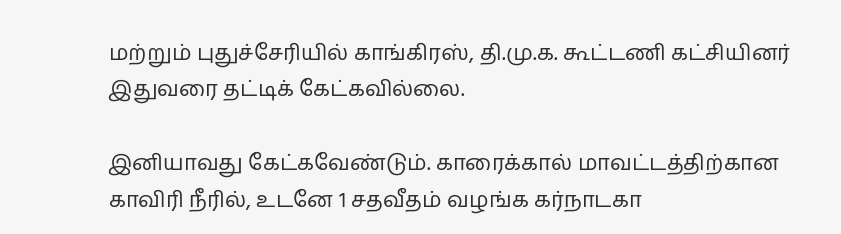மற்றும் புதுச்சேரியில் காங்கிரஸ், தி.மு.க. கூட்டணி கட்சியினர் இதுவரை தட்டிக் கேட்கவில்லை.

இனியாவது கேட்கவேண்டும். காரைக்கால் மாவட்டத்திற்கான காவிரி நீரில், உடனே 1 சதவீதம் வழங்க கர்நாடகா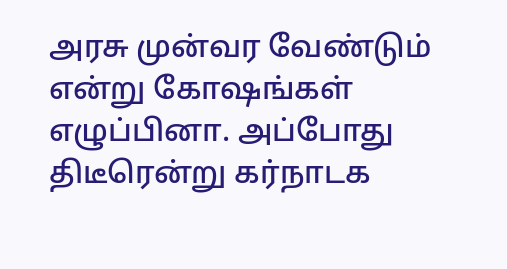அரசு முன்வர வேண்டும் என்று கோஷங்கள் எழுப்பினா. அப்போது திடீரென்று கர்நாடக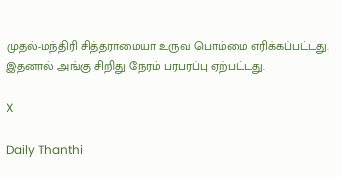முதல்-மந்திரி சித்தராமையா உருவ பொம்மை எரிக்கப்பட்டது. இதனால் அங்கு சிறிது நேரம் பரபரப்பு ஏற்பட்டது.

X

Daily Thanthi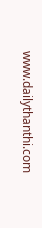www.dailythanthi.com